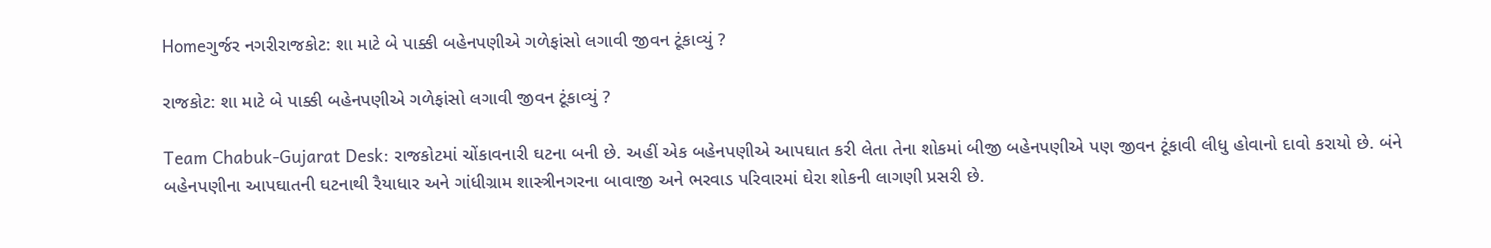Homeગુર્જર નગરીરાજકોટ: શા માટે બે પાક્કી બહેનપણીએ ગળેફાંસો લગાવી જીવન ટૂંકાવ્યું ?

રાજકોટ: શા માટે બે પાક્કી બહેનપણીએ ગળેફાંસો લગાવી જીવન ટૂંકાવ્યું ?

Team Chabuk-Gujarat Desk: રાજકોટમાં ચોંકાવનારી ઘટના બની છે. અહીં એક બહેનપણીએ આપઘાત કરી લેતા તેના શોકમાં બીજી બહેનપણીએ પણ જીવન ટૂંકાવી લીધુ હોવાનો દાવો કરાયો છે. બંને બહેનપણીના આપઘાતની ઘટનાથી રૈયાધાર અને ગાંધીગ્રામ શાસ્ત્રીનગરના બાવાજી અને ભરવાડ પરિવારમાં ઘેરા શોકની લાગણી પ્રસરી છે.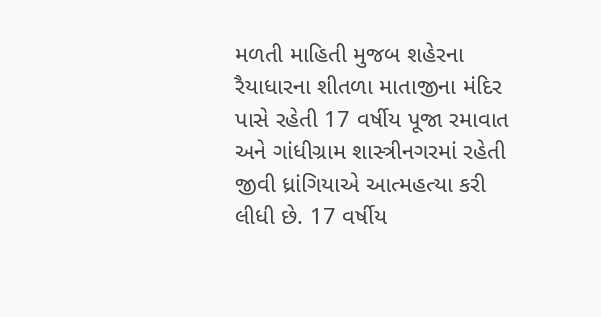મળતી માહિતી મુજબ શહેરના રૈયાધારના શીતળા માતાજીના મંદિર પાસે રહેતી 17 વર્ષીય પૂજા રમાવાત અને ગાંધીગ્રામ શાસ્ત્રીનગરમાં રહેતી જીવી ધ્રાંગિયાએ આત્મહત્યા કરી લીધી છે. 17 વર્ષીય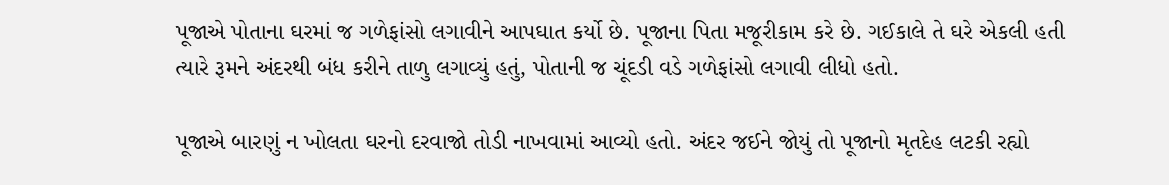પૂજાએ પોતાના ઘરમાં જ ગળેફાંસો લગાવીને આપઘાત કર્યો છે. પૂજાના પિતા મજૂરીકામ કરે છે. ગઈકાલે તે ઘરે એકલી હતી ત્યારે રૂમને અંદરથી બંધ કરીને તાળુ લગાવ્યું હતું, પોતાની જ ચૂંદડી વડે ગળેફાંસો લગાવી લીધો હતો.

પૂજાએ બારણું ન ખોલતા ઘરનો દરવાજો તોડી નાખવામાં આવ્યો હતો. અંદર જઈને જોયું તો પૂજાનો મૃતદેહ લટકી રહ્યો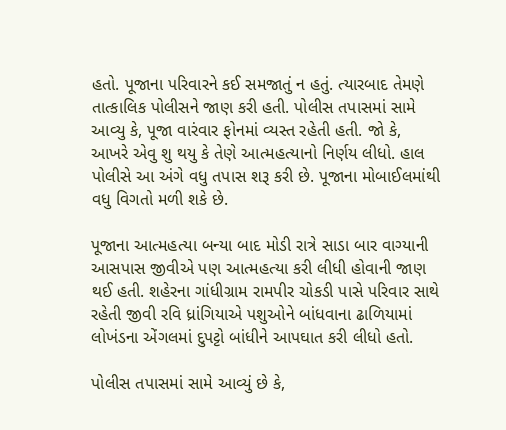હતો. પૂજાના પરિવારને કઈ સમજાતું ન હતું. ત્યારબાદ તેમણે તાત્કાલિક પોલીસને જાણ કરી હતી. પોલીસ તપાસમાં સામે આવ્યુ કે, પૂજા વારંવાર ફોનમાં વ્યસ્ત રહેતી હતી. જો કે, આખરે એવુ શુ થયુ કે તેણે આત્મહત્યાનો નિર્ણય લીધો. હાલ પોલીસે આ અંગે વધુ તપાસ શરૂ કરી છે. પૂજાના મોબાઈલમાંથી વધુ વિગતો મળી શકે છે.

પૂજાના આત્મહત્યા બન્યા બાદ મોડી રાત્રે સાડા બાર વાગ્યાની આસપાસ જીવીએ પણ આત્મહત્યા કરી લીધી હોવાની જાણ થઈ હતી. શહેરના ગાંધીગ્રામ રામપીર ચોકડી પાસે પરિવાર સાથે રહેતી જીવી રવિ ધ્રાંગિયાએ પશુઓને બાંધવાના ઢાળિયામાં લોખંડના એંગલમાં દુપટ્ટો બાંધીને આપઘાત કરી લીધો હતો.

પોલીસ તપાસમાં સામે આવ્યું છે કે,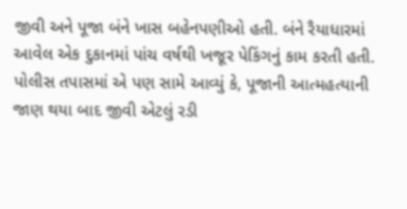જીવી અને પૂજા બંને ખાસ બહેનપણીઓ હતી. બંને રૈયાધારમાં આવેલ એક દુકાનમાં પાંચ વર્ષથી ખજૂર પેકિંગનું કામ કરતી હતી. પોલીસ તપાસમાં એ પણ સામે આવ્યું કે, પૂજાની આત્મહત્યાની જાણ થયા બાદ જીવી એટલું રડી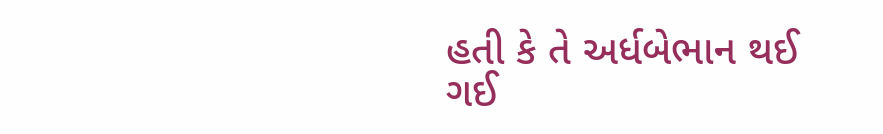હતી કે તે અર્ધબેભાન થઈ ગઈ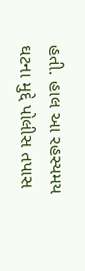હતી. હાલ આ રહસ્યમય ઘટના મુદ્દે પોલીસ તપાસ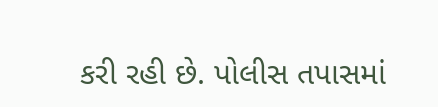કરી રહી છે. પોલીસ તપાસમાં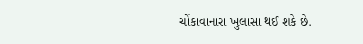ચોંકાવાનારા ખુલાસા થઈ શકે છે.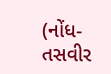(નોંધ-તસવીર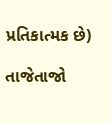પ્રતિકાત્મક છે)

તાજેતાજો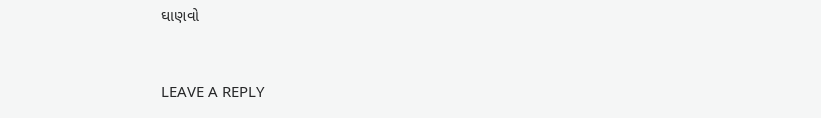ઘાણવો


LEAVE A REPLY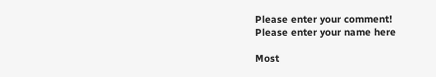Please enter your comment!
Please enter your name here

Most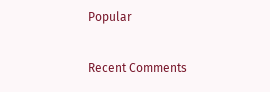Popular

Recent Comments